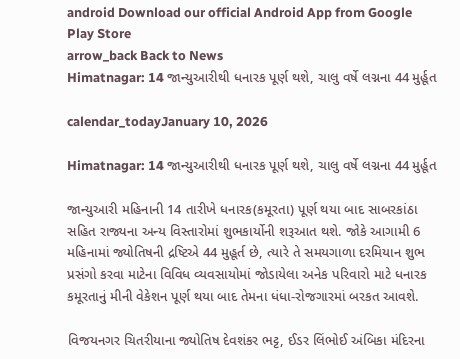android Download our official Android App from Google Play Store
arrow_back Back to News
Himatnagar: 14 જાન્યુઆરીથી ધનારક પૂર્ણ થશે, ચાલુ વર્ષે લગ્નના 44 મુર્હૂત

calendar_todayJanuary 10, 2026

Himatnagar: 14 જાન્યુઆરીથી ધનારક પૂર્ણ થશે, ચાલુ વર્ષે લગ્નના 44 મુર્હૂત

જાન્યુઆરી મહિનાની 14 તારીખે ધનારક(કમૂરતા) પૂર્ણ થયા બાદ સાબરકાંઠા સહિત રાજ્યના અન્ય વિસ્તારોમાં શુભકાર્યોની શરૂઆત થશે. જોકે આગામી 6 મહિનામાં જ્યોતિષની દ્રષ્ટિએ 44 મુહૂર્ત છે, ત્યારે તે સમયગાળા દરમિયાન શુભ પ્રસંગો કરવા માટેના વિવિધ વ્યવસાયોમાં જોડાયેલા અનેક પરિવારો માટે ધનારક કમૂરતાનું મીની વેકેશન પૂર્ણ થયા બાદ તેમના ધંધા-રોજગારમાં બરકત આવશે.

વિજયનગર ચિતરીયાના જ્યોતિષ દેવશંકર ભટ્ટ, ઈડર લિંભોઈ અંબિકા મંદિરના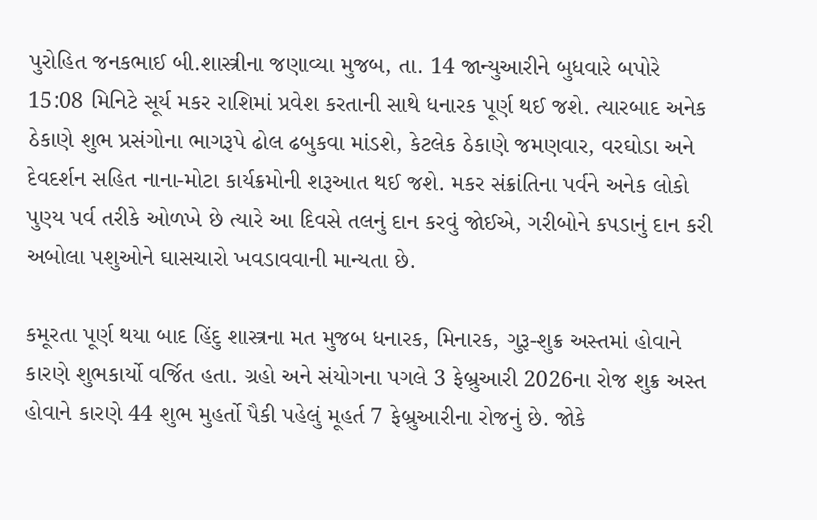પુરોહિત જનકભાઈ બી.શાસ્ત્રીના જણાવ્યા મુજબ, તા. 14 જાન્યુઆરીને બુધવારે બપોરે 15:08 મિનિટે સૂર્ય મકર રાશિમાં પ્રવેશ કરતાની સાથે ધનારક પૂર્ણ થઈ જશે. ત્યારબાદ અનેક ઠેકાણે શુભ પ્રસંગોના ભાગરૂપે ઢોલ ઢબુકવા માંડશે, કેટલેક ઠેકાણે જમણવાર, વરઘોડા અને દેવદર્શન સહિત નાના-મોટા કાર્યક્રમોની શરૂઆત થઈ જશે. મકર સંક્રાંતિના પર્વને અનેક લોકો પુણ્ય પર્વ તરીકે ઓળખે છે ત્યારે આ દિવસે તલનું દાન કરવું જોઈએ, ગરીબોને કપડાનું દાન કરી અબોલા પશુઓને ઘાસચારો ખવડાવવાની માન્યતા છે.

કમૂરતા પૂર્ણ થયા બાદ હિંદુ શાસ્ત્રના મત મુજબ ધનારક, મિનારક, ગુરૂ-શુક્ર અસ્તમાં હોવાને કારણે શુભકાર્યો વર્જિત હતા. ગ્રહો અને સંયોગના પગલે 3 ફેબ્રુઆરી 2026ના રોજ શુક્ર અસ્ત હોવાને કારણે 44 શુભ મુહર્તો પૈકી પહેલું મૂહર્ત 7 ફેબ્રુઆરીના રોજનું છે. જોકે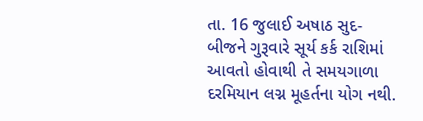તા. 16 જુલાઈ અષાઠ સુદ-બીજને ગુરૂવારે સૂર્ય કર્ક રાશિમાં આવતો હોવાથી તે સમયગાળા દરમિયાન લગ્ન મૂહર્તના યોગ નથી.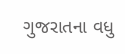ગુજરાતના વધુ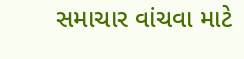સમાચાર વાંચવા માટે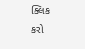ક્લિક કરો